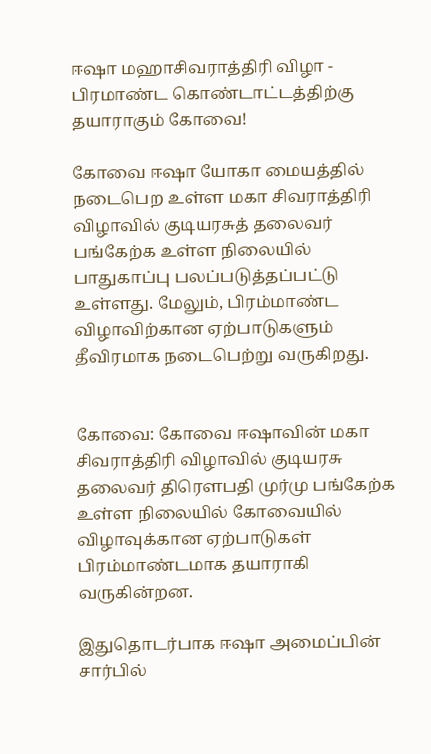ஈஷா மஹாசிவராத்திரி விழா - பிரமாண்ட கொண்டாட்டத்திற்கு தயாராகும்‌ கோவை!

கோவை ஈஷா யோகா மையத்தில் நடைபெற உள்ள மகா சிவராத்திரி விழாவில் குடியரசுத் தலைவர் பங்கேற்க உள்ள நிலையில் பாதுகாப்பு பலப்படுத்தப்பட்டு உள்ளது. மேலும், பிரம்மாண்ட விழாவிற்கான ஏற்பாடுகளும் தீவிரமாக நடைபெற்று வருகிறது.


கோவை: கோவை ஈஷாவின் மகா சிவராத்திரி விழாவில் குடியரசு தலைவர் திரௌபதி முர்மு பங்கேற்க உள்ள நிலையில் கோவையில் விழாவுக்கான ஏற்பாடுகள் பிரம்மாண்டமாக தயாராகி வருகின்றன.

இதுதொடர்பாக ஈஷா அமைப்பின் சார்பில்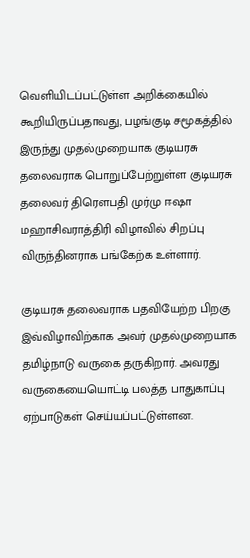வெளியிடப்பட்டுள்ள அறிக்கையில் கூறியிருப்பதாவது, பழங்குடி சமூகத்தில்‌ இருந்து முதல்முறையாக குடியரசு தலைவராக பொறுப்பேற்றுள்ள குடியரசு தலைவர்‌ திரெளபதி முர்மு ஈஷா மஹாசிவராத்திரி விழாவில்‌ சிறப்பு விருந்தினராக பங்கேற்க உள்ளார்‌.

குடியரசு தலைவராக பதவியேற்ற பிறகு இவ்விழாவிற்காக அவர்‌ முதல்முறையாக தமிழ்நாடு வருகை தருகிறார். அவரது வருகையையொட்டி பலத்த பாதுகாப்பு ஏற்பாடுகள்‌ செய்யப்பட்டுள்ளன.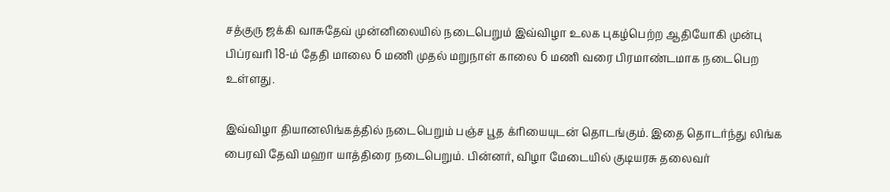சத்குரு ஜக்கி வாசுதேவ் முன்னிலையில்‌ நடைபெறும்‌ இவ்விழா உலக புகழ்பெற்ற ஆதியோகி முன்பு பிப்‌ரவரி 18-ம்‌ தேதி மாலை 6 மணி முதல்‌ மறுநாள்‌ காலை 6 மணி வரை பிரமாண்டமாக நடைபெற உள்ளது.

இவ்விழா தியானலிங்கத்தில்‌ நடைபெறும்‌ பஞ்ச பூத க்ரியையுடன்‌ தொடங்கும்‌. இதை தொடர்ந்து லிங்க பைரவி தேவி மஹா யாத்திரை நடைபெறும்‌. பின்னர்‌, விழா மேடையில்‌ குடியரசு தலைவர்‌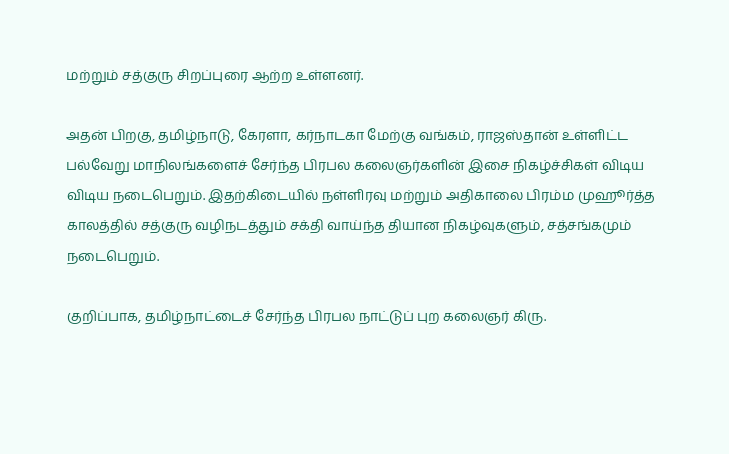மற்றும்‌ சத்குரு சிறப்புரை ஆற்ற உள்ளனர்‌.

அதன்‌ பிறகு, தமிழ்நாடு, கேரளா, கர்நாடகா மேற்கு வங்கம்‌, ராஜஸ்தான்‌ உள்ளிட்ட பல்வேறு மாநிலங்களைச்‌ சேர்ந்த பிரபல கலைஞர்களின்‌ இசை நிகழ்ச்சிகள்‌ விடிய விடிய நடைபெறும்‌. இதற்கிடையில்‌ நள்ளிரவு மற்றும்‌ அதிகாலை பிரம்ம முஹூர்த்த காலத்தில்‌ சத்குரு வழிநடத்தும்‌ சக்தி வாய்ந்த தியான நிகழ்வுகளும்‌, சத்சங்கமும்‌ நடைபெறும்‌.

குறிப்பாக, தமிழ்நாட்டைச்‌ சேர்ந்த பிரபல நாட்டுப்‌ புற கலைஞர்‌ கிரு.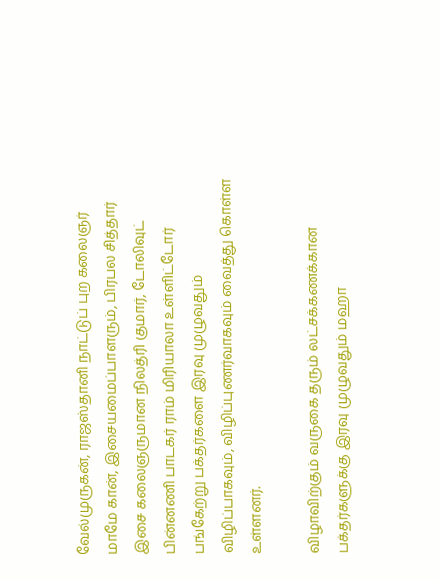வேல்முருகன்‌, ராஜஸ்தானி நாட்டுப்‌ புற கலைஞர்‌ மாமே கான்‌, இசையமைப்பாளரும்‌, பிரபல சித்தார்‌ இசை கலைஞருமான நிலத்ரி குமார்‌, டோலிவுட்‌ பின்னணி பாடகர்‌ ராம்‌ மிரியாலா உள்ளிட்டோர்‌ பங்கேற்று பக்தர்களை இரவு முழுவதும்‌ விழிப்பாகவும்‌, விழிப்புணர்வாகவும்‌ வைத்து கொள்ள உள்ளனர்‌.

விழாவிற்கும்‌ வருகை தரும்‌ லட்சக்கணக்கான பக்தர்களுக்கு இரவு முழுவதும்‌ மஹா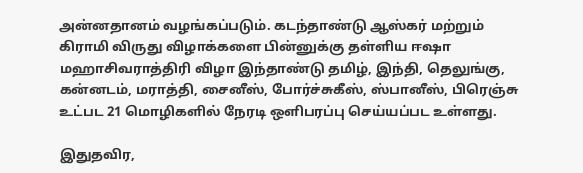அன்னதானம்‌ வழங்கப்படும்‌. கடந்தாண்டு ஆஸ்கர்‌ மற்றும்‌ கிராமி விருது விழாக்களை பின்னுக்கு தள்ளிய ஈஷா மஹாசிவராத்திரி விழா இந்தாண்டு தமிழ்‌, இந்தி, தெலுங்கு, கன்னடம்‌, மராத்தி, சைனீஸ்‌, போர்ச்சுகீஸ்‌, ஸ்பானீஸ்‌, பிரெஞ்சு உட்பட 21 மொழிகளில்‌ நேரடி ஒளிபரப்பு செய்யப்பட உள்ளது.

இதுதவிர,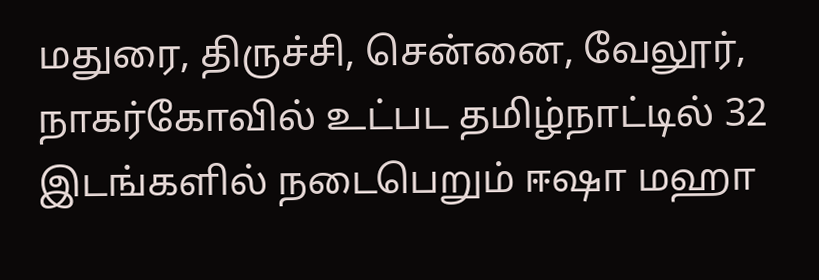மதுரை, திருச்சி, சென்னை, வேலூர்‌, நாகர்கோவில்‌ உட்பட தமிழ்நாட்டில்‌ 32 இடங்களில்‌ நடைபெறும்‌ ஈஷா மஹா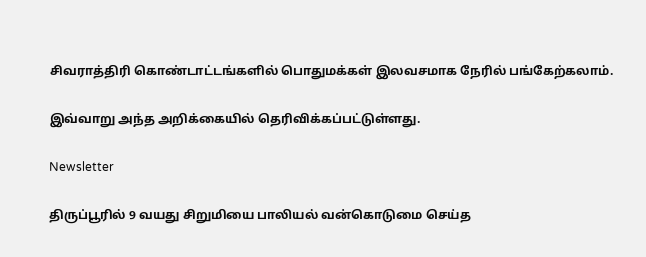சிவராத்திரி கொண்டாட்டங்களில்‌ பொதுமக்கள்‌ இலவசமாக நேரில்‌ பங்கேற்கலாம்‌.

இவ்வாறு அந்த அறிக்கையில் தெரிவிக்கப்பட்டுள்ளது.

Newsletter

திருப்பூரில் 9 வயது சிறுமியை பாலியல் வன்கொடுமை செய்த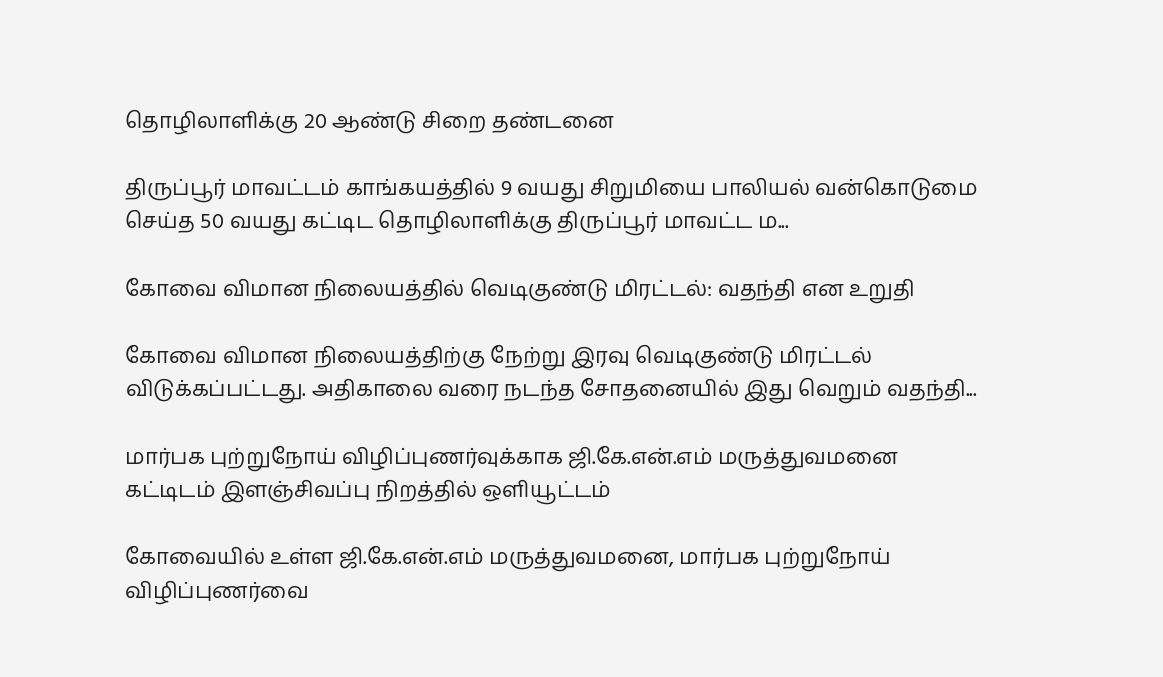தொழிலாளிக்கு 20 ஆண்டு சிறை தண்டனை

திருப்பூர் மாவட்டம் காங்கயத்தில் 9 வயது சிறுமியை பாலியல் வன்கொடுமை செய்த 50 வயது கட்டிட தொழிலாளிக்கு திருப்பூர் மாவட்ட ம...

கோவை விமான நிலையத்தில் வெடிகுண்டு மிரட்டல்: வதந்தி என உறுதி

கோவை விமான நிலையத்திற்கு நேற்று இரவு வெடிகுண்டு மிரட்டல் விடுக்கப்பட்டது. அதிகாலை வரை நடந்த சோதனையில் இது வெறும் வதந்தி...

மார்பக புற்றுநோய் விழிப்புணர்வுக்காக ஜி.கே.என்.எம் மருத்துவமனை கட்டிடம் இளஞ்சிவப்பு நிறத்தில் ஒளியூட்டம்

கோவையில் உள்ள ஜி.கே.என்.எம் மருத்துவமனை, மார்பக புற்றுநோய் விழிப்புணர்வை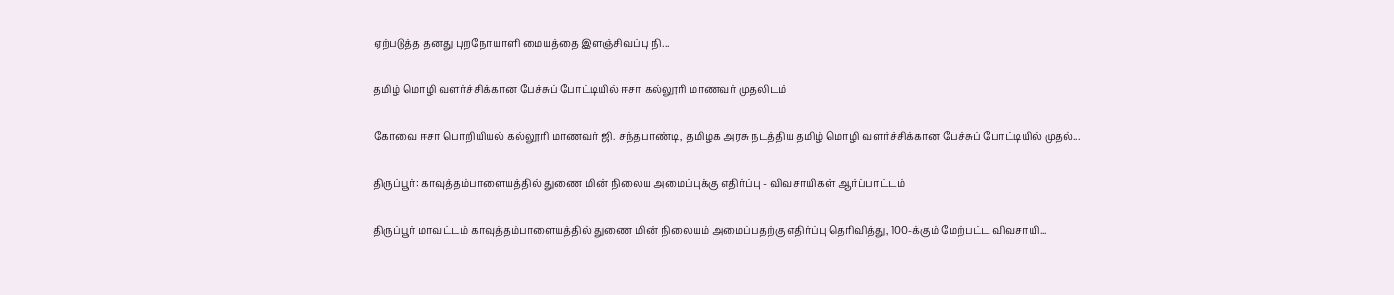ஏற்படுத்த தனது புறநோயாளி மையத்தை இளஞ்சிவப்பு நி...

தமிழ் மொழி வளர்ச்சிக்கான பேச்சுப் போட்டியில் ஈசா கல்லூரி மாணவர் முதலிடம்

கோவை ஈசா பொறியியல் கல்லூரி மாணவர் ஜி. சந்தபாண்டி, தமிழக அரசு நடத்திய தமிழ் மொழி வளர்ச்சிக்கான பேச்சுப் போட்டியில் முதல்...

திருப்பூர்: காவுத்தம்பாளையத்தில் துணை மின் நிலைய அமைப்புக்கு எதிர்ப்பு - விவசாயிகள் ஆர்ப்பாட்டம்

திருப்பூர் மாவட்டம் காவுத்தம்பாளையத்தில் துணை மின் நிலையம் அமைப்பதற்கு எதிர்ப்பு தெரிவித்து, 100-க்கும் மேற்பட்ட விவசாயி...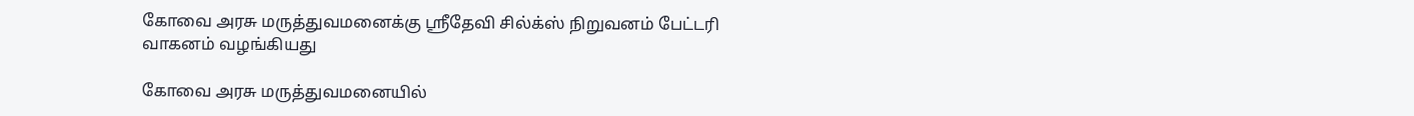கோவை அரசு மருத்துவமனைக்கு ஸ்ரீதேவி சில்க்ஸ் நிறுவனம் பேட்டரி வாகனம் வழங்கியது

கோவை அரசு மருத்துவமனையில்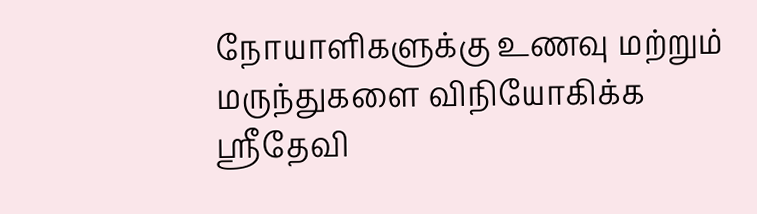நோயாளிகளுக்கு உணவு மற்றும் மருந்துகளை விநியோகிக்க ஸ்ரீதேவி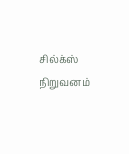சில்க்ஸ் நிறுவனம்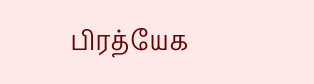பிரத்யேக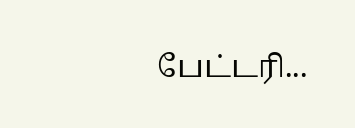பேட்டரி...